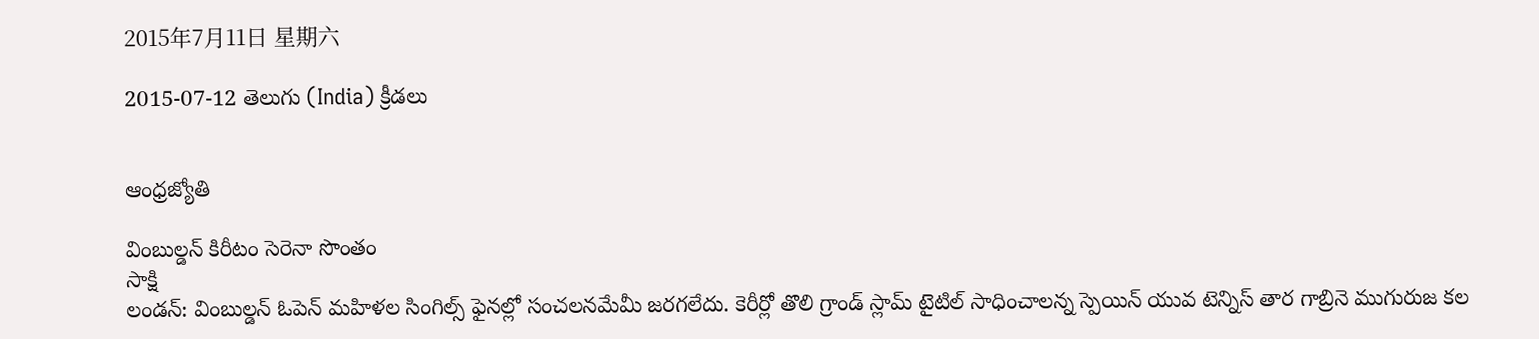2015年7月11日 星期六

2015-07-12 తెలుగు (India) క్రీడలు


ఆంధ్రజ్యోతి

వింబుల్డన్ కిరీటం సెరెనా సొంతం
సాక్షి
లండన్: వింబుల్డన్ ఓపెన్ మహిళల సింగిల్స్ ఫైనల్లో సంచలనమేమీ జరగలేదు. కెరీర్లో తొలి గ్రాండ్ స్లామ్ టైటిల్ సాధించాలన్న స్పెయిన్ యువ టెన్నిస్ తార గాబ్రినె ముగురుజ కల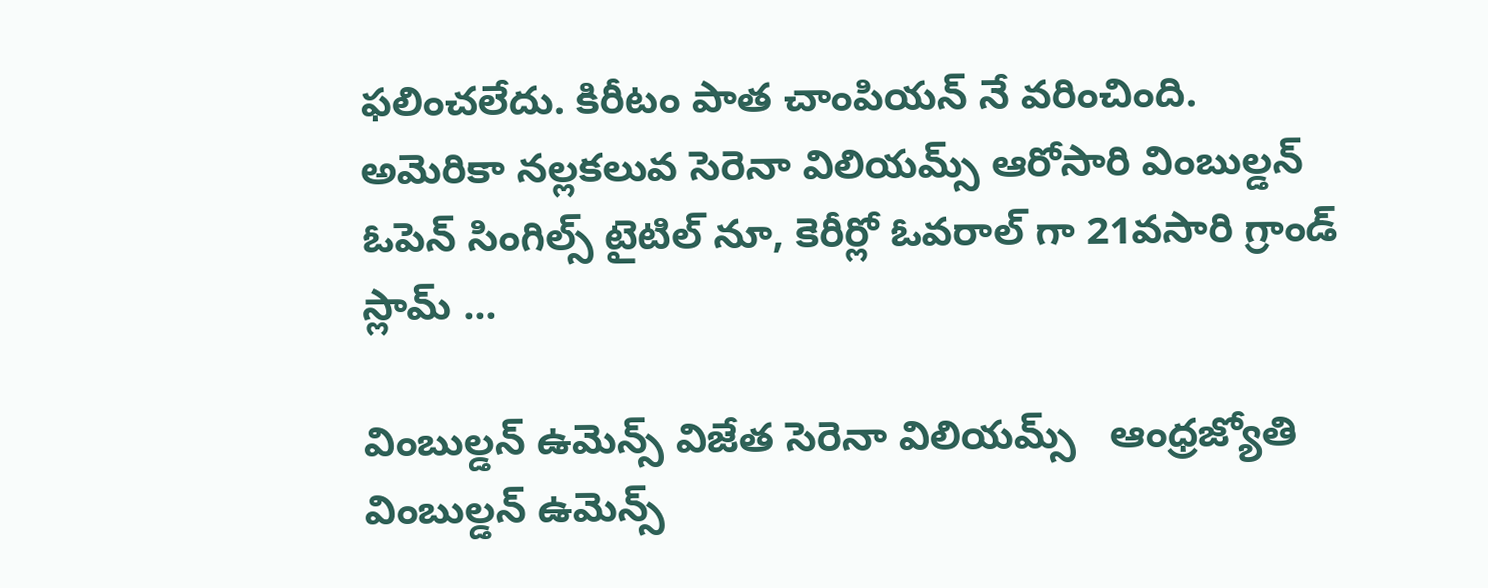ఫలించలేదు. కిరీటం పాత చాంపియన్ నే వరించింది. అమెరికా నల్లకలువ సెరెనా విలియమ్స్ ఆరోసారి వింబుల్డన్ ఓపెన్ సింగిల్స్ టైటిల్ నూ, కెరీర్లో ఓవరాల్ గా 21వసారి గ్రాండ్ స్లామ్ ...

వింబుల్డన్‌ ఉమెన్స్‌ విజేత సెరెనా విలియమ్స్‌   ఆంధ్రజ్యోతి
వింబుల్డన్ ఉమెన్స్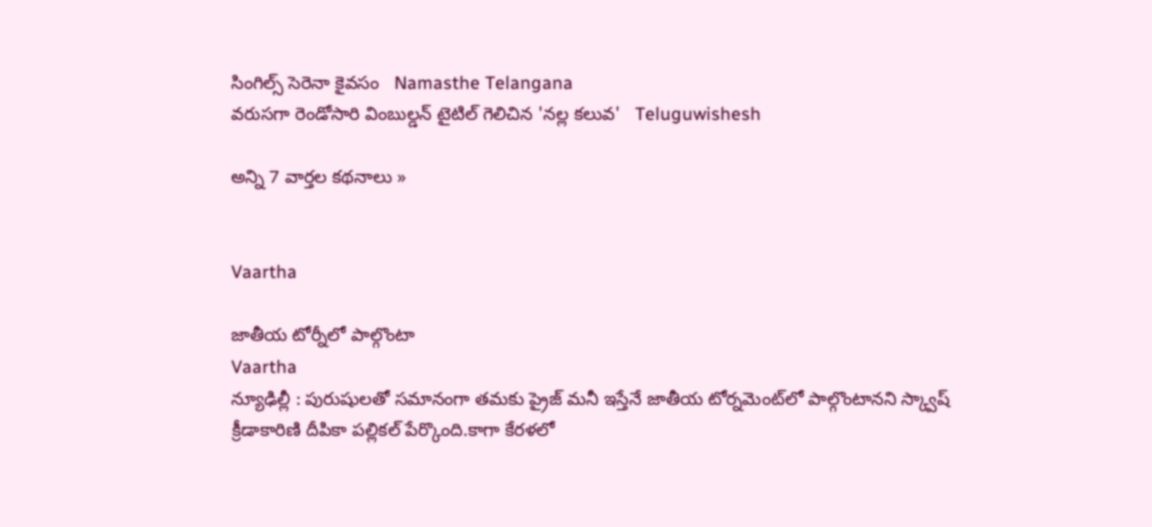సింగిల్స్ సెరెనా కైవసం   Namasthe Telangana
వరుసగా రెండోసారి వింబుల్డన్ టైటిల్ గెలిచిన 'నల్ల కలువ'   Teluguwishesh

అన్ని 7 వార్తల కథనాలు »


Vaartha

జాతీయ టోర్నీలో పాల్గొంటా
Vaartha
న్యూఢిల్లీ : పురుషులతో సమానంగా తమకు ప్రైజ్‌ మనీ ఇస్తేనే జాతీయ టోర్నమెంట్‌లో పాల్గొంటానని స్క్వాష్‌ క్రీడాకారిణి దీపికా పల్లికల్‌ పేర్కొంది.కాగా కేరళలో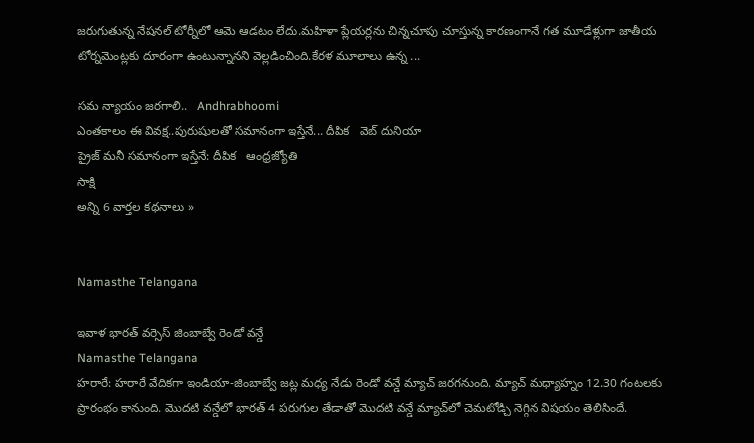జరుగుతున్న నేషనల్‌ టోర్నీలో ఆమె ఆడటం లేదు.మహిళా ప్లేయర్లను చిన్నచూపు చూస్తున్న కారణంగానే గత మూడేళ్లుగా జాతీయ టోర్నమెంట్లకు దూరంగా ఉంటున్నానని వెల్లడించింది.కేరళ మూలాలు ఉన్న ...

సమ న్యాయం జరగాలి..   Andhrabhoomi
ఎంతకాలం ఈ వివక్ష..పురుషులతో సమానంగా ఇస్తేనే... దీపిక   వెబ్ దునియా
ప్రైజ్ మనీ సమానంగా ఇస్తేనే: దీపిక   ఆంధ్రజ్యోతి
సాక్షి
అన్ని 6 వార్తల కథనాలు »


Namasthe Telangana

ఇవాళ భారత్ వర్సెస్ జింబాబ్వే రెండో వన్డే
Namasthe Telangana
హరారే: హరారే వేదికగా ఇండియా-జింబాబ్వే జట్ల మధ్య నేడు రెండో వన్డే మ్యాచ్ జరగనుంది. మ్యాచ్ మధ్యాహ్నం 12.30 గంటలకు ప్రారంభం కానుంది. మొదటి వన్డేలో భారత్ 4 పరుగుల తేడాతో మొదటి వన్డే మ్యాచ్‌లో చెమటోడ్చి నెగ్గిన విషయం తెలిసిందే.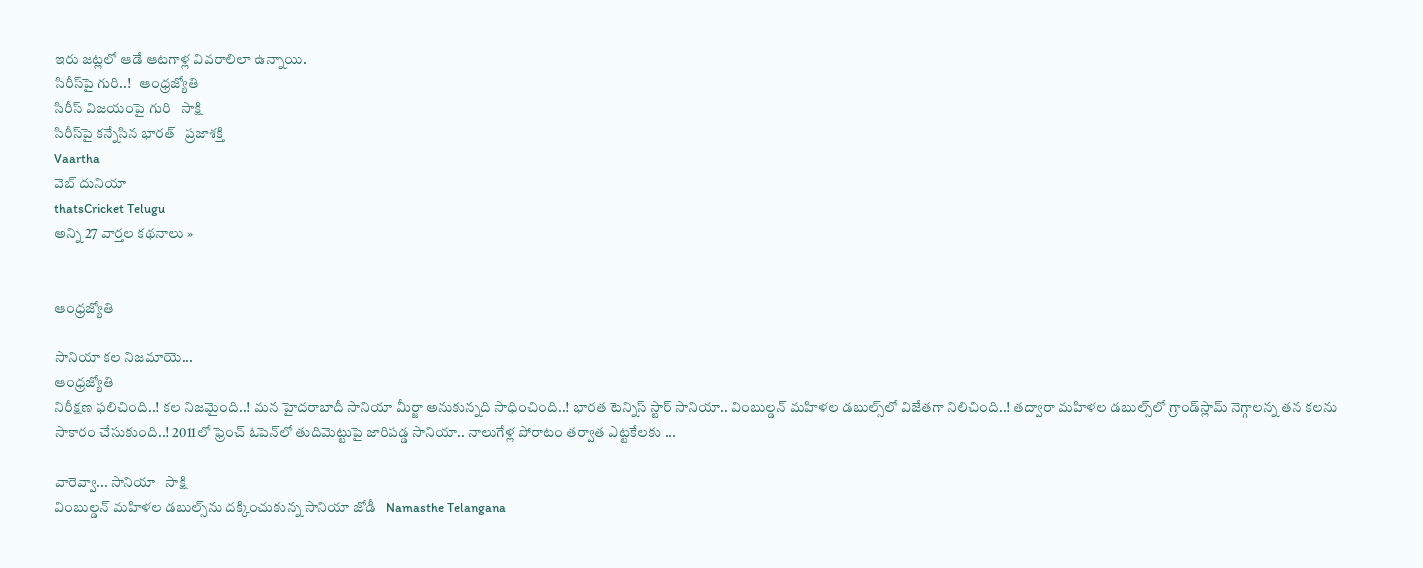ఇరు జట్లలో ఆడే ఆటగాళ్ల వివరాలిలా ఉన్నాయి.
సిరీస్‌పై గురి..!   ఆంధ్రజ్యోతి
సిరీస్ విజయంపై గురి   సాక్షి
సిరీస్‌పై కన్నేసిన భారత్‌   ప్రజాశక్తి
Vaartha
వెబ్ దునియా
thatsCricket Telugu
అన్ని 27 వార్తల కథనాలు »


ఆంధ్రజ్యోతి

సానియా కల నిజమాయె...
ఆంధ్రజ్యోతి
నిరీక్షణ ఫలిచింది..! కల నిజమైంది..! మన హైదరాబాదీ సానియా మీర్జా అనుకున్నది సాధించింది..! భారత టెన్నిస్‌ స్టార్‌ సానియా.. వింబుల్డన్‌ మహిళల డబుల్స్‌లో విజేతగా నిలిచింది..! తద్వారా మహిళల డబుల్స్‌లో గ్రాండ్‌స్లామ్‌ నెగ్గాలన్న తన కలను సాకారం చేసుకుంది..! 2011లో ఫ్రెంచ్‌ ఓపెన్‌లో తుదిమెట్టుపై జారిపడ్డ సానియా.. నాలుగేళ్ల పోరాటం తర్వాత ఎట్టకేలకు ...

వారెవ్వా... సానియా   సాక్షి
వింబుల్డన్ మహిళల డబుల్స్‌ను దక్కించుకున్న సానియా జోడీ   Namasthe Telangana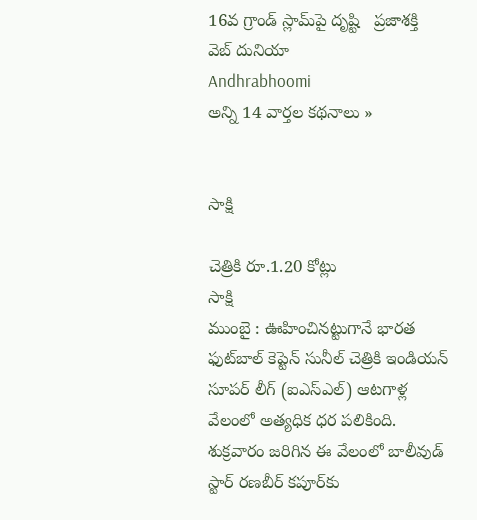16వ గ్రాండ్‌ స్లామ్‌పై దృష్టి   ప్రజాశక్తి
వెబ్ దునియా
Andhrabhoomi
అన్ని 14 వార్తల కథనాలు »


సాక్షి

చెత్రికి రూ.1.20 కోట్లు
సాక్షి
ముంబై : ఊహించినట్టుగానే భారత ఫుట్‌బాల్ కెప్టెన్ సునీల్ చెత్రికి ఇండియన్ సూపర్ లీగ్ (ఐఎస్‌ఎల్) ఆటగాళ్ల వేలంలో అత్యధిక ధర పలికింది. శుక్రవారం జరిగిన ఈ వేలంలో బాలీవుడ్ స్టార్ రణబీర్ కపూర్‌కు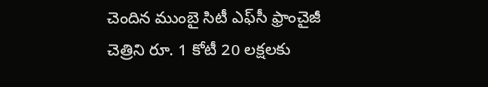చెందిన ముంబై సిటీ ఎఫ్‌సీ ఫ్రాంచైజీ చెత్రిని రూ. 1 కోటీ 20 లక్షలకు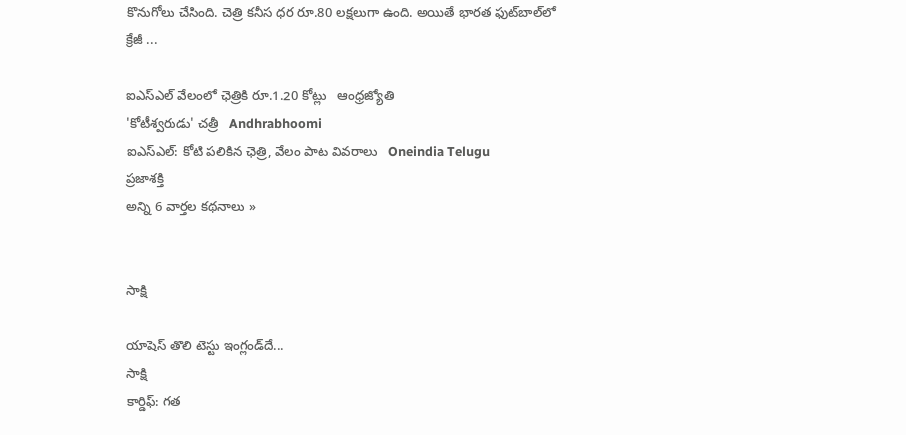కొనుగోలు చేసింది. చెత్రి కనీస ధర రూ.80 లక్షలుగా ఉంది. అయితే భారత ఫుట్‌బాల్‌లో క్రేజీ ...

ఐఎస్ఎల్ వేలంలో ఛెత్రికి రూ.1.20 కోట్లు   ఆంధ్రజ్యోతి
'కోటీశ్వరుడు' చత్రీ   Andhrabhoomi
ఐఎస్ఎల్: కోటి పలికిన ఛెత్రి, వేలం పాట వివరాలు   Oneindia Telugu
ప్రజాశక్తి
అన్ని 6 వార్తల కథనాలు »


సాక్షి

యాషెస్ తొలి టెస్టు ఇంగ్లండ్‌దే...
సాక్షి
కార్డిఫ్: గత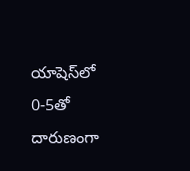యాషెస్‌లో 0-5తో దారుణంగా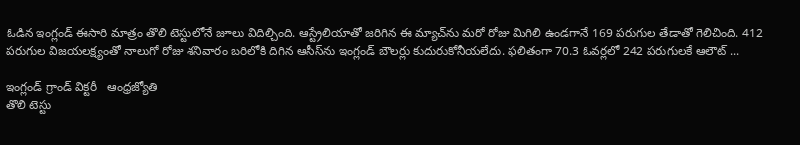ఓడిన ఇంగ్లండ్ ఈసారి మాత్రం తొలి టెస్టులోనే జూలు విదిల్చింది. ఆస్ట్రేలియాతో జరిగిన ఈ మ్యాచ్‌ను మరో రోజు మిగిలి ఉండగానే 169 పరుగుల తేడాతో గెలిచింది. 412 పరుగుల విజయలక్ష్యంతో నాలుగో రోజు శనివారం బరిలోకి దిగిన ఆసీస్‌ను ఇంగ్లండ్ బౌలర్లు కుదురుకోనీయలేదు. ఫలితంగా 70.3 ఓవర్లలో 242 పరుగులకే ఆలౌట్ ...

ఇంగ్లండ్‌ గ్రాండ్‌ విక్టరీ   ఆంధ్రజ్యోతి
తొలి టెస్టు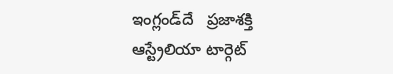ఇంగ్లండ్‌దే   ప్రజాశక్తి
ఆస్ట్రేలియా టార్గెట్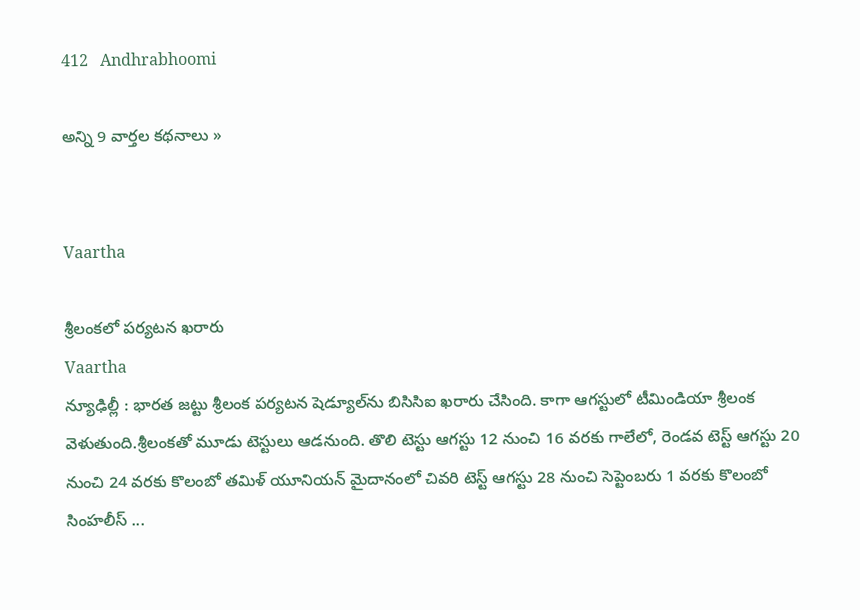412   Andhrabhoomi

అన్ని 9 వార్తల కథనాలు »


Vaartha

శ్రీలంకలో పర్యటన ఖరారు
Vaartha
న్యూఢిల్లీ : భారత జట్టు శ్రీలంక పర్యటన షెడ్యూల్‌ను బిసిసిఐ ఖరారు చేసింది. కాగా ఆగస్టులో టీమిండియా శ్రీలంక వెళుతుంది.శ్రీలంకతో మూడు టెస్టులు ఆడనుంది. తొలి టెస్టు ఆగస్టు 12 నుంచి 16 వరకు గాలేలో, రెండవ టెస్ట్‌ ఆగస్టు 20 నుంచి 24 వరకు కొలంబో తమిళ్‌ యూనియన్‌ మైదానంలో చివరి టెస్ట్‌ ఆగస్టు 28 నుంచి సెప్టెంబరు 1 వరకు కొలంబో సింహలీస్‌ ...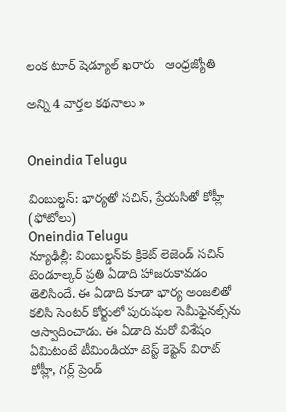లంక టూర్‌ షెడ్యూల్‌ ఖరారు   ఆంధ్రజ్యోతి

అన్ని 4 వార్తల కథనాలు »


Oneindia Telugu

వింబుల్డన్: భార్యతో సచిన్, ప్రేయసితో కోహ్లీ (ఫోటోలు)
Oneindia Telugu
న్యూఢిల్లీ: వింబుల్డన్‌కు క్రికెట్ లెజెండ్ సచిన్ టెండూల్కర్ ప్రతి ఏడాది హాజరుకావడం తెలిసిందే. ఈ ఏడాది కూడా భార్య అంజలితో కలిసి సెంటర్ కోర్టులో పురుషుల సెమీఫైనల్స్‌ను ఆస్వాదించాడు. ఈ ఏడాది మరో విశేషం ఏమిటంటే టీమిండియా టెస్ట్ కెప్టెన్ విరాట్ కోహ్లీ, గర్ల్ ప్రెండ్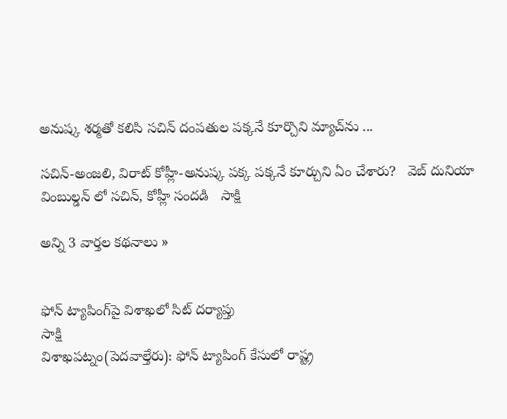అనుష్క శర్మతో కలిసి సచిన్ దంపతుల పక్కనే కూర్చొని మ్యాచ్‌ను ...

సచిన్-అంజలి, విరాట్ కోహ్లీ-అనుష్క పక్క పక్కనే కూర్చుని ఏం చేశారు?   వెబ్ దునియా
వింబుల్డన్ లో సచిన్, కోహ్లీ సందడి   సాక్షి

అన్ని 3 వార్తల కథనాలు »


ఫోన్ ట్యాపింగ్‌పై విశాఖలో సిట్ దర్యాప్తు
సాక్షి
విశాఖపట్నం(పెదవాల్తేరు): ఫోన్ ట్యాపింగ్ కేసులో రాష్ట్ర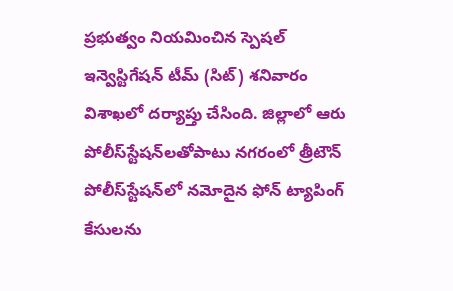ప్రభుత్వం నియమించిన స్పెషల్ ఇన్వెస్టిగేషన్ టీమ్ (సిట్) శనివారం విశాఖలో దర్యాప్తు చేసింది. జిల్లాలో ఆరు పోలీస్‌స్టేషన్‌లతోపాటు నగరంలో త్రీటౌన్ పోలీస్‌స్టేషన్‌లో నమోదైన ఫోన్ ట్యాపింగ్ కేసులను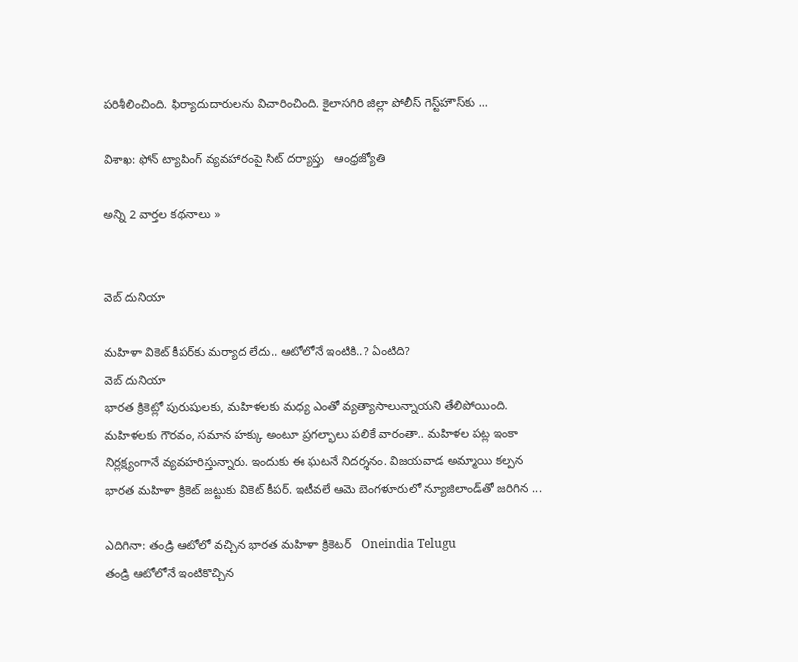పరిశీలించింది. ఫిర్యాదుదారులను విచారించింది. కైలాసగిరి జిల్లా పోలీస్ గెస్ట్‌హౌస్‌కు ...

విశాఖ: ఫోన్‌ ట్యాపింగ్‌ వ్యవహారంపై సిట్‌ దర్యాప్తు   ఆంధ్రజ్యోతి

అన్ని 2 వార్తల కథనాలు »


వెబ్ దునియా

మహిళా వికెట్‌ కీపర్‌కు మర్యాద లేదు.. ఆటోలోనే ఇంటికి..? ఏంటిది?
వెబ్ దునియా
భారత క్రికెట్లో పురుషులకు, మహిళలకు మధ్య ఎంతో వ్యత్యాసాలున్నాయని తేలిపోయింది. మహిళలకు గౌరవం, సమాన హక్కు అంటూ ప్రగల్భాలు పలికే వారంతా.. మహిళల పట్ల ఇంకా నిర్లక్ష్యంగానే వ్యవహరిస్తున్నారు. ఇందుకు ఈ ఘటనే నిదర్శనం. విజయవాడ అమ్మాయి కల్పన భారత మహిళా క్రికెట్ జట్టుకు వికెట్ కీపర్. ఇటీవలే ఆమె బెంగళూరులో న్యూజిలాండ్‌తో జరిగిన ...

ఎదిగినా: తండ్రి ఆటోలో వచ్చిన భారత మహిళా క్రికెటర్   Oneindia Telugu
తండ్రి ఆటోలోనే ఇంటికొచ్చిన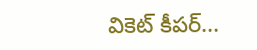వికెట్‌ కీపర్‌...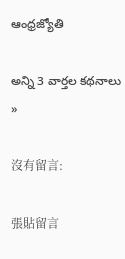ఆంధ్రజ్యోతి

అన్ని 3 వార్తల కథనాలు »

沒有留言:

張貼留言